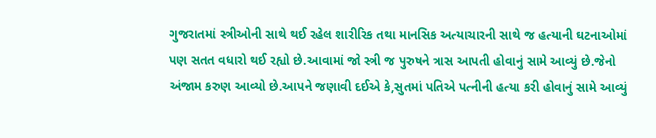ગુજરાતમાં સ્ત્રીઓની સાથે થઈ રહેલ શારીરિક તથા માનસિક અત્યાચારની સાથે જ હત્યાની ઘટનાઓમાં પણ સતત વધારો થઈ રહ્યો છે.આવામાં જો સ્ત્રી જ પુરુષને ત્રાસ આપતી હોવાનું સામે આવ્યું છે.જેનો અંજામ કરુણ આવ્યો છે.આપને જણાવી દઈએ કે,સુતમાં પતિએ પત્નીની હત્યા કરી હોવાનું સામે આવ્યું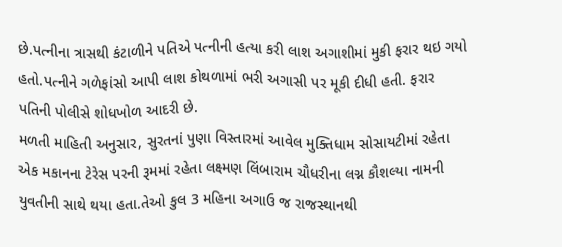છે.પત્નીના ત્રાસથી કંટાળીને પતિએ પત્નીની હત્યા કરી લાશ અગાશીમાં મુકી ફરાર થઇ ગયો હતો.પત્નીને ગળેફાંસો આપી લાશ કોથળામાં ભરી અગાસી પર મૂકી દીધી હતી. ફરાર પતિની પોલીસે શોધખોળ આદરી છે.
મળતી માહિતી અનુસાર, સુરતનાં પુણા વિસ્તારમાં આવેલ મુક્તિધામ સોસાયટીમાં રહેતા એક મકાનના ટેરેસ પરની રૂમમાં રહેતા લક્ષ્મણ લિંબારામ ચૌધરીના લગ્ન કૌશલ્યા નામની યુવતીની સાથે થયા હતા.તેઓ કુલ 3 મહિના અગાઉ જ રાજસ્થાનથી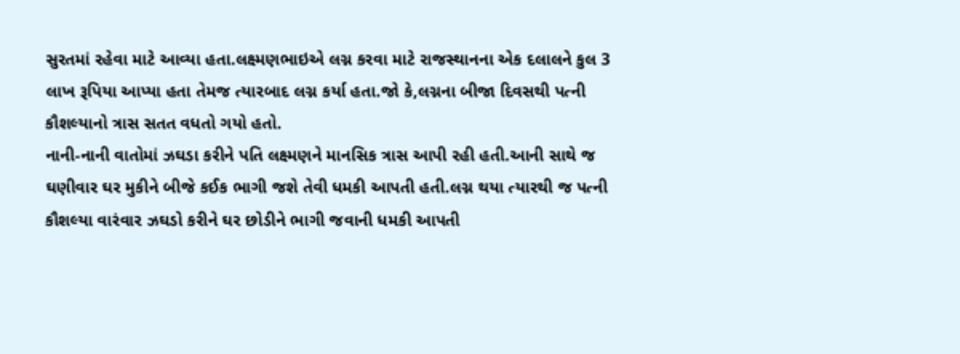સુરતમાં રહેવા માટે આવ્યા હતા.લક્ષ્મણભાઇએ લગ્ન કરવા માટે રાજસ્થાનના એક દલાલને કુલ 3 લાખ રૂપિયા આપ્યા હતા તેમજ ત્યારબાદ લગ્ન કર્યા હતા.જો કે,લગ્નના બીજા દિવસથી પત્ની કૌશલ્યાનો ત્રાસ સતત વધતો ગયો હતો.
નાની-નાની વાતોમાં ઝઘડા કરીને પતિ લક્ષ્મણને માનસિક ત્રાસ આપી રહી હતી.આની સાથે જ ઘણીવાર ઘર મુકીને બીજે કઈક ભાગી જશે તેવી ધમકી આપતી હતી.લગ્ન થયા ત્યારથી જ પત્ની કૌશલ્યા વારંવાર ઝઘડો કરીને ઘર છોડીને ભાગી જવાની ધમકી આપતી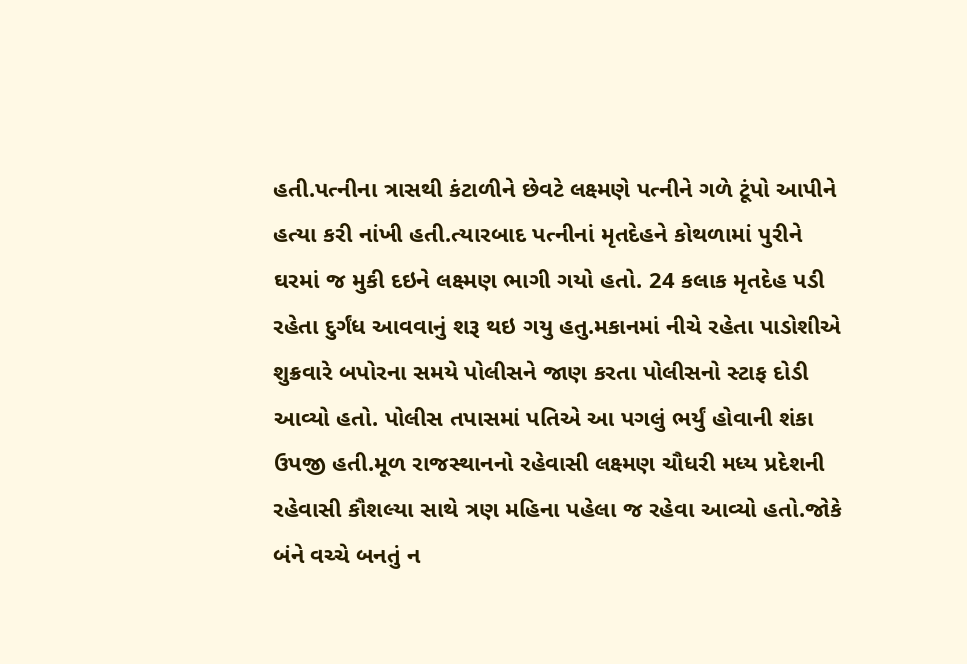હતી.પત્નીના ત્રાસથી કંટાળીને છેવટે લક્ષ્મણે પત્નીને ગળે ટૂંપો આપીને હત્યા કરી નાંખી હતી.ત્યારબાદ પત્નીનાં મૃતદેહને કોથળામાં પુરીને ઘરમાં જ મુકી દઇને લક્ષ્મણ ભાગી ગયો હતો. 24 કલાક મૃતદેહ પડી રહેતા દુર્ગંધ આવવાનું શરૂ થઇ ગયુ હતુ.મકાનમાં નીચે રહેતા પાડોશીએ શુક્રવારે બપોરના સમયે પોલીસને જાણ કરતા પોલીસનો સ્ટાફ દોડી આવ્યો હતો. પોલીસ તપાસમાં પતિએ આ પગલું ભર્યું હોવાની શંકા ઉપજી હતી.મૂળ રાજસ્થાનનો રહેવાસી લક્ષ્મણ ચૌધરી મધ્ય પ્રદેશની રહેવાસી કૌશલ્યા સાથે ત્રણ મહિના પહેલા જ રહેવા આવ્યો હતો.જોકે બંને વચ્ચે બનતું ન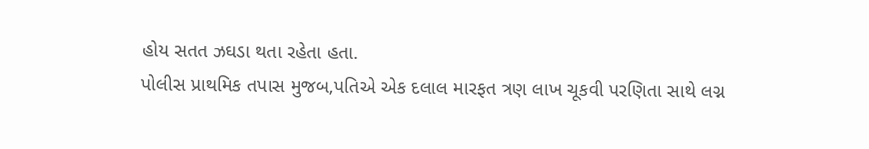હોય સતત ઝઘડા થતા રહેતા હતા.
પોલીસ પ્રાથમિક તપાસ મુજબ,પતિએ એક દલાલ મારફત ત્રણ લાખ ચૂકવી પરણિતા સાથે લગ્ન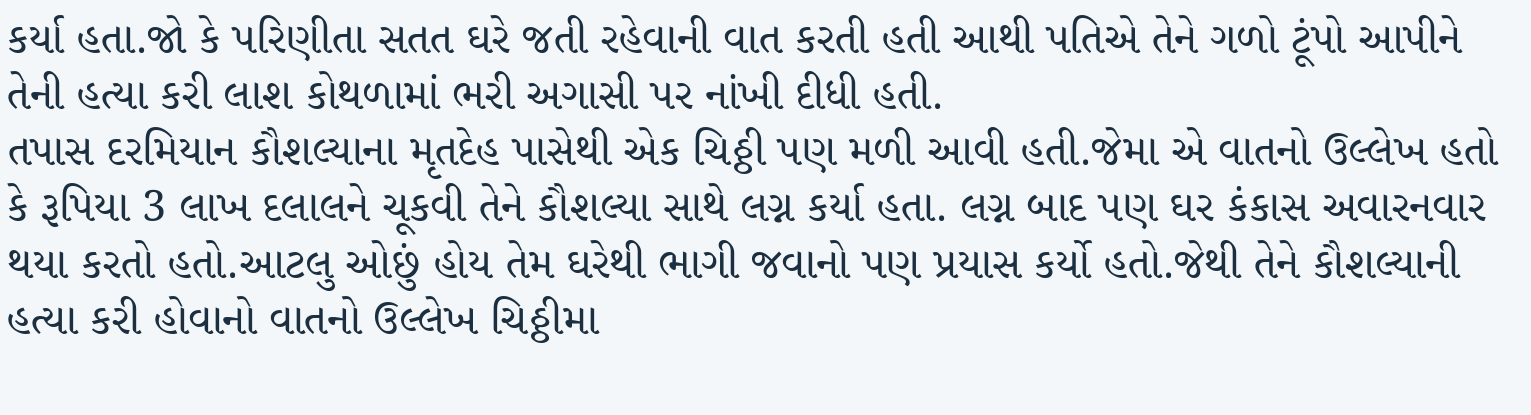કર્યા હતા.જો કે પરિણીતા સતત ઘરે જતી રહેવાની વાત કરતી હતી આથી પતિએ તેને ગળો ટૂંપો આપીને તેની હત્યા કરી લાશ કોથળામાં ભરી અગાસી પર નાંખી દીધી હતી.
તપાસ દરમિયાન કૌશલ્યાના મૃતદેહ પાસેથી એક ચિઠ્ઠી પણ મળી આવી હતી.જેમા એ વાતનો ઉલ્લેખ હતો કે રૂપિયા 3 લાખ દલાલને ચૂકવી તેને કૌશલ્યા સાથે લગ્ન કર્યા હતા. લગ્ન બાદ પણ ઘર કંકાસ અવારનવાર થયા કરતો હતો.આટલુ ઓછું હોય તેમ ઘરેથી ભાગી જવાનો પણ પ્રયાસ કર્યો હતો.જેથી તેને કૌશલ્યાની હત્યા કરી હોવાનો વાતનો ઉલ્લેખ ચિઠ્ઠીમા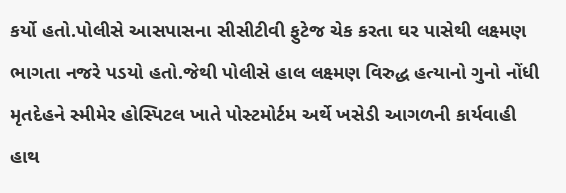કર્યો હતો.પોલીસે આસપાસના સીસીટીવી ફુટેજ ચેક કરતા ઘર પાસેથી લક્ષ્મણ ભાગતા નજરે પડયો હતો.જેથી પોલીસે હાલ લક્ષ્મણ વિરુદ્ધ હત્યાનો ગુનો નોંધી મૃતદેહને સ્મીમેર હોસ્પિટલ ખાતે પોસ્ટમોર્ટમ અર્થે ખસેડી આગળની કાર્યવાહી હાથ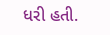ધરી હતી.